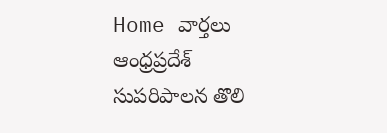Home వార్తలు ఆంధ్రప్రదేశ్‌ సుపరిపాలన తొలి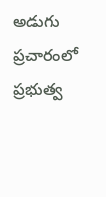అడుగు ప్రచారంలో ప్రభుత్వ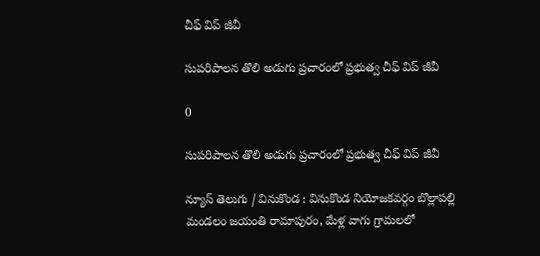చీఫ్ విప్ జీవీ

సుపరిపాలన తొలి అడుగు ప్రచారంలో ప్రభుత్వ చీఫ్ విప్ జీవీ

0

సుపరిపాలన తొలి అడుగు ప్రచారంలో ప్రభుత్వ చీఫ్ విప్ జీవీ

న్యూస్ తెలుగు / వినుకొండ : వినుకొండ నియోజకవర్గం బొల్లాపల్లి మండలం జయంతి రామాపురం, మేళ్ల వాగు గ్రామలలో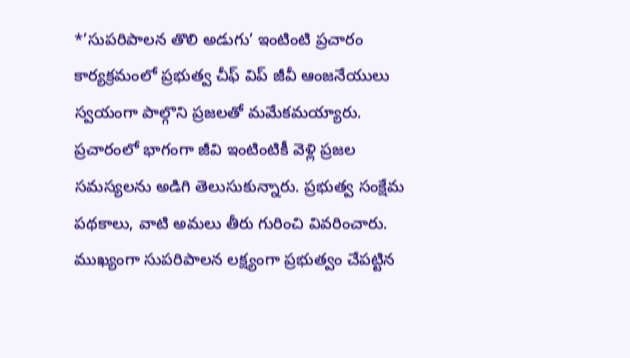*’సుపరిపాలన తొలి అడుగు’ ఇంటింటి ప్రచారం కార్యక్రమంలో ప్రభుత్వ చీఫ్ విప్ జీవీ ఆంజనేయులు స్వయంగా పాల్గొని ప్రజలతో మమేకమయ్యారు. ప్రచారంలో భాగంగా జీవి ఇంటింటికీ వెళ్లి ప్రజల సమస్యలను అడిగి తెలుసుకున్నారు. ప్రభుత్వ సంక్షేమ పథకాలు, వాటి అమలు తీరు గురించి వివరించారు. ముఖ్యంగా సుపరిపాలన లక్ష్యంగా ప్రభుత్వం చేపట్టిన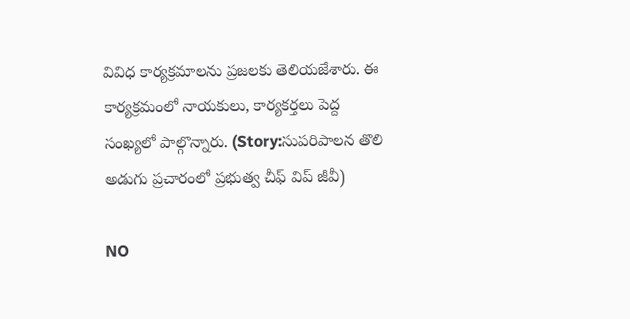వివిధ కార్యక్రమాలను ప్రజలకు తెలియజేశారు. ఈ కార్యక్రమంలో నాయకులు, కార్యకర్తలు పెద్ద సంఖ్యలో పాల్గొన్నారు. (Story:సుపరిపాలన తొలి అడుగు ప్రచారంలో ప్రభుత్వ చీఫ్ విప్ జీవీ)

NO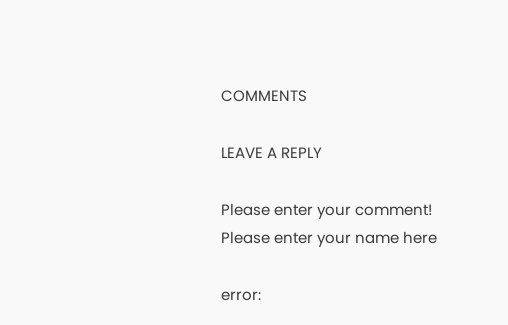COMMENTS

LEAVE A REPLY

Please enter your comment!
Please enter your name here

error: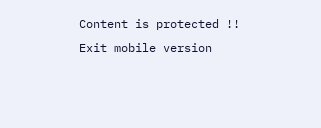Content is protected !!
Exit mobile version